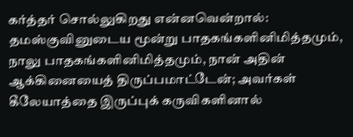கர்த்தர் சொல்லுகிறது என்னவென்றால்: தமஸ்குவினுடைய மூன்று பாதகங்களினிமித்தமும், நாலு பாதகங்களினிமித்தமும், நான் அதின் ஆக்கினையைத் திருப்பமாட்டேன்; அவர்கள் கீலேயாத்தை இருப்புக் கருவிகளினால்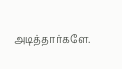அடித்தார்களே.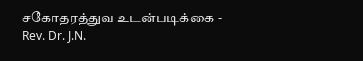சகோதரத்துவ உடன்படிக்கை - Rev. Dr. J.N.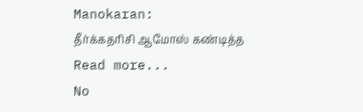Manokaran:
தீர்க்கதரிசி ஆமோஸ் கண்டித்த Read more...
No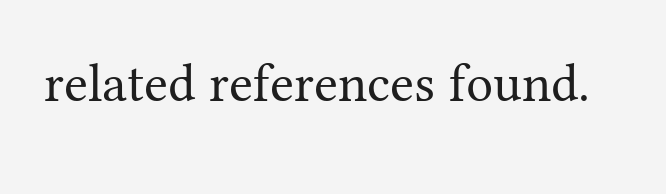related references found.